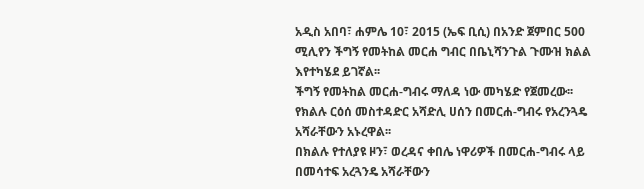አዲስ አበባ፣ ሐምሌ 10፣ 2015 (ኤፍ ቢሲ) በአንድ ጀምበር 500 ሚሊየን ችግኝ የመትከል መርሐ ግብር በቤኒሻንጉል ጉሙዝ ክልል እየተካሄደ ይገኛል፡፡
ችግኝ የመትከል መርሐ-ግብሩ ማለዳ ነው መካሄድ የጀመረው፡፡
የክልሉ ርዕሰ መስተዳድር አሻድሊ ሀሰን በመርሐ-ግብሩ የአረንጓዴ አሻራቸውን አኑረዋል፡፡
በክልሉ የተለያዩ ዞን፣ ወረዳና ቀበሌ ነዋሪዎች በመርሐ-ግብሩ ላይ በመሳተፍ አረጓንዴ አሻራቸውን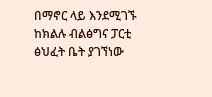በማኖር ላይ እንደሚገኙ ከክልሉ ብልፅግና ፓርቲ ፅህፈት ቤት ያገኘነው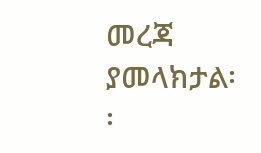መረጃ ያመላክታል፡፡